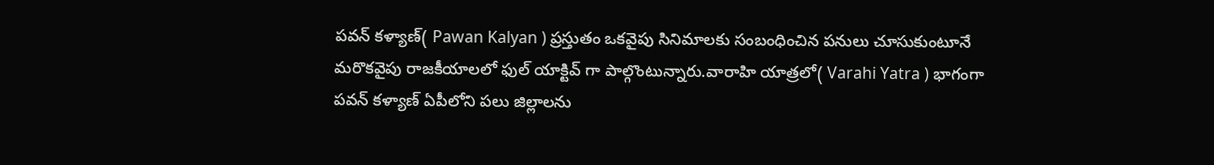పవన్ కళ్యాణ్( Pawan Kalyan ) ప్రస్తుతం ఒకవైపు సినిమాలకు సంబంధించిన పనులు చూసుకుంటూనే మరొకవైపు రాజకీయాలలో ఫుల్ యాక్టివ్ గా పాల్గొంటున్నారు.వారాహి యాత్రలో( Varahi Yatra ) భాగంగా పవన్ కళ్యాణ్ ఏపీలోని పలు జిల్లాలను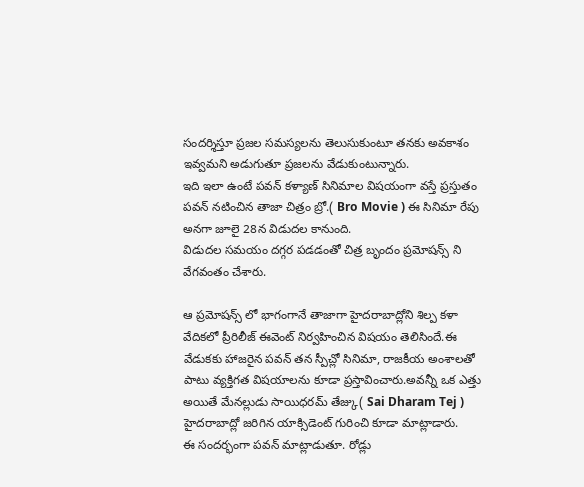సందర్శిస్తూ ప్రజల సమస్యలను తెలుసుకుంటూ తనకు అవకాశం ఇవ్వమని అడుగుతూ ప్రజలను వేడుకుంటున్నారు.
ఇది ఇలా ఉంటే పవన్ కళ్యాణ్ సినిమాల విషయంగా వస్తే ప్రస్తుతం పవన్ నటించిన తాజా చిత్రం బ్రో.( Bro Movie ) ఈ సినిమా రేపు అనగా జూలై 28న విడుదల కానుంది.
విడుదల సమయం దగ్గర పడడంతో చిత్ర బృందం ప్రమోషన్స్ ని వేగవంతం చేశారు.

ఆ ప్రమోషన్స్ లో భాగంగానే తాజాగా హైదరాబాద్లోని శిల్ప కళా వేదికలో ప్రీరిలీజ్ ఈవెంట్ నిర్వహించిన విషయం తెలిసిందే.ఈ వేడుకకు హాజరైన పవన్ తన స్పీచ్లో సినిమా, రాజకీయ అంశాలతో పాటు వ్యక్తిగత విషయాలను కూడా ప్రస్తావించారు.అవన్నీ ఒక ఎత్తు అయితే మేనల్లుడు సాయిధరమ్ తేజ్కు( Sai Dharam Tej ) హైదరాబాద్లో జరిగిన యాక్సిడెంట్ గురించి కూడా మాట్లాడారు.
ఈ సందర్భంగా పవన్ మాట్లాడుతూ. రోడ్లు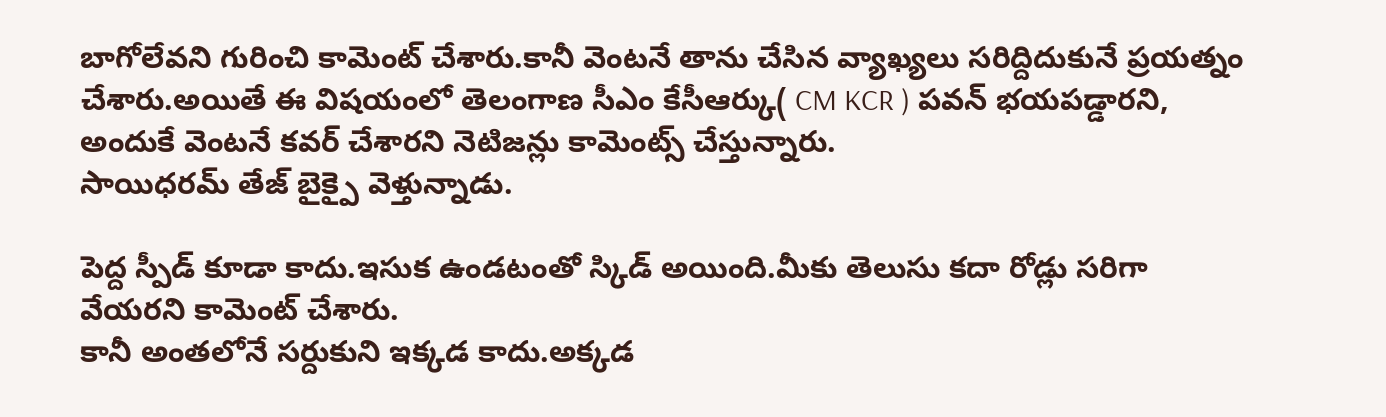బాగోలేవని గురించి కామెంట్ చేశారు.కానీ వెంటనే తాను చేసిన వ్యాఖ్యలు సరిద్దిదుకునే ప్రయత్నం చేశారు.అయితే ఈ విషయంలో తెలంగాణ సీఎం కేసీఆర్కు( CM KCR ) పవన్ భయపడ్డారని, అందుకే వెంటనే కవర్ చేశారని నెటిజన్లు కామెంట్స్ చేస్తున్నారు.
సాయిధరమ్ తేజ్ బైక్పై వెళ్తున్నాడు.

పెద్ద స్పీడ్ కూడా కాదు.ఇసుక ఉండటంతో స్కిడ్ అయింది.మీకు తెలుసు కదా రోడ్లు సరిగా వేయరని కామెంట్ చేశారు.
కానీ అంతలోనే సర్దుకుని ఇక్కడ కాదు.అక్కడ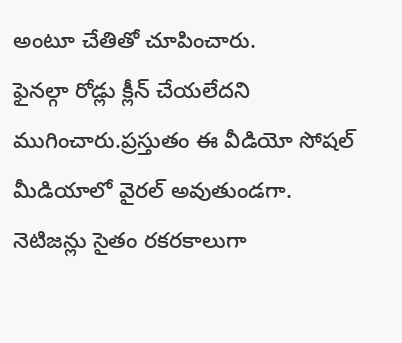అంటూ చేతితో చూపించారు.
ఫైనల్గా రోడ్లు క్లీన్ చేయలేదని ముగించారు.ప్రస్తుతం ఈ వీడియో సోషల్ మీడియాలో వైరల్ అవుతుండగా.
నెటిజన్లు సైతం రకరకాలుగా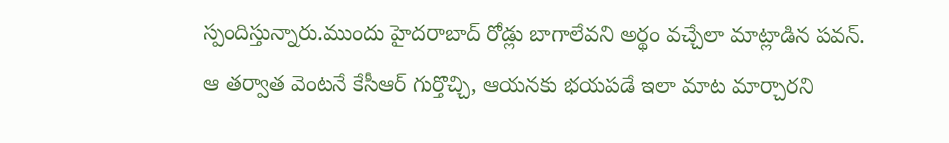స్పందిస్తున్నారు.ముందు హైదరాబాద్ రోడ్లు బాగాలేవని అర్థం వచ్చేలా మాట్లాడిన పవన్.
ఆ తర్వాత వెంటనే కేసీఆర్ గుర్తొచ్చి, ఆయనకు భయపడే ఇలా మాట మార్చారని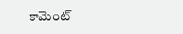కామెంట్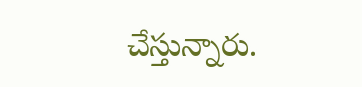చేస్తున్నారు.